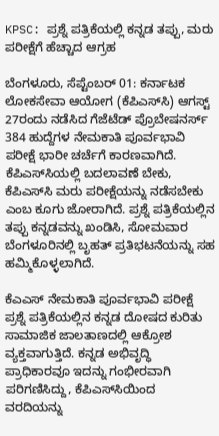KPSC: ಪ್ರಶ್ನೆ ಪತ್ರಿಕೆಯಲ್ಲಿ ಕನ್ನಡ ತಪ್ಪು, ಮರು ಪರೀಕ್ಷೆಗೆ ಹೆಚ್ಚಾದ ಆಗ್ರಹ

ಬೆಂಗಳೂರು, ಸೆಪ್ಟೆಂಬರ್ 01: ಕರ್ನಾಟಕ ಲೋಕಸೇವಾ ಆಯೋಗ (ಕೆಪಿಎಸ್‌ಸಿ) ಆಗಸ್ಟ್‌ 27ರಂದು ನಡೆಸಿದ ಗೆಜೆಟೆಡ್ ಪ್ರೊಬೇಷನರ್ಸ್‌ 384 ಹುದ್ದೆಗಳ ನೇಮಕಾತಿ ಪೂರ್ವಭಾವಿ ಪರೀಕ್ಷೆ ಭಾರೀ ಚರ್ಚೆಗೆ ಕಾರಣವಾಗಿದೆ. ಕೆಪಿಎಸ್‌ಸಿಯಲ್ಲಿ ಬದಲಾವಣೆ ಬೇಕು, ಕೆಪಿಎಸ್‌ಸಿ ಮರು ಪರೀಕ್ಷೆಯನ್ನು ನಡೆಸಬೇಕು ಎಂಬ ಕೂಗು ಜೋರಾಗಿದೆ. ಪ್ರಶ್ನೆ ಪತ್ರಿಕೆಯಲ್ಲಿನ ತಪ್ಪು ಕನ್ನಡವನ್ನು ಖಂಡಿಸಿ, ಸೋಮವಾರ ಬೆಂಗಳೂರಿನಲ್ಲಿ ಬೃಹತ್ ಪ್ರತಿಭಟನೆಯನ್ನು ಸಹ ಹಮ್ಮಿಕೊಳ್ಳಲಾಗಿದೆ.

ಕೆಎಎಸ್ ನೇಮಕಾತಿ ಪೂರ್ವಭಾವಿ ಪರೀಕ್ಷೆ ಪ್ರಶ್ನೆ ಪತ್ರಿಕೆಯಲ್ಲಿನ ಕನ್ನಡ ದೋಷದ ಕುರಿತು ಸಾಮಾಜಿಕ ಜಾಲತಾಣದಲ್ಲಿ ಆಕ್ರೋಶ ವ್ಯಕ್ತವಾಗುತ್ತಿದೆ. ಕನ್ನಡ ಅಭಿವೃದ್ಧಿ ಪ್ರಾಧಿಕಾರವೂ ಇದನ್ನು ಗಂಭೀರವಾಗಿ ಪರಿಗಣಿಸಿದ್ದು, ಕೆಪಿಎಸ್‌ಸಿಯಿಂದ ವರದಿಯನ್ನು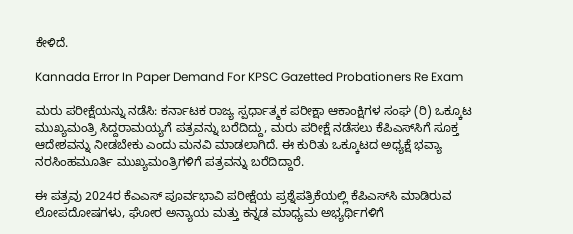ಕೇಳಿದೆ.

Kannada Error In Paper Demand For KPSC Gazetted Probationers Re Exam

ಮರು ಪರೀಕ್ಷೆಯನ್ನು ನಡೆಸಿ: ಕರ್ನಾಟಕ ರಾಜ್ಯ ಸ್ಪರ್ಧಾತ್ಮಕ ಪರೀಕ್ಷಾ ಆಕಾಂಕ್ಷಿಗಳ ಸಂಘ (ರಿ) ಒಕ್ಕೂಟ ಮುಖ್ಯಮಂತ್ರಿ ಸಿದ್ದರಾಮಯ್ಯಗೆ ಪತ್ರವನ್ನು ಬರೆದಿದ್ದು, ಮರು ಪರೀಕ್ಷೆ ನಡೆಸಲು ಕೆಪಿಎಸ್‌ಸಿಗೆ ಸೂಕ್ತ ಆದೇಶವನ್ನು ನೀಡಬೇಕು ಎಂದು ಮನವಿ ಮಾಡಲಾಗಿದೆ. ಈ ಕುರಿತು ಒಕ್ಕೂಟದ ಅಧ್ಯಕ್ಷೆ ಭವ್ಯಾ ನರಸಿಂಹಮೂರ್ತಿ ಮುಖ್ಯಮಂತ್ರಿಗಳಿಗೆ ಪತ್ರವನ್ನು ಬರೆದಿದ್ದಾರೆ.

ಈ ಪತ್ರವು 2024ರ ಕೆಎಎಸ್ ಪೂರ್ವಭಾವಿ ಪರೀಕ್ಷೆಯ ಪ್ರಶ್ನೆಪತ್ರಿಕೆಯಲ್ಲಿ ಕೆಪಿಎಸ್‌ಸಿ ಮಾಡಿರುವ ಲೋಪದೋಷಗಳು, ಘೋರ ಅನ್ಯಾಯ ಮತ್ತು ಕನ್ನಡ ಮಾಧ್ಯಮ ಅಭ್ಯರ್ಥಿಗಳಿಗೆ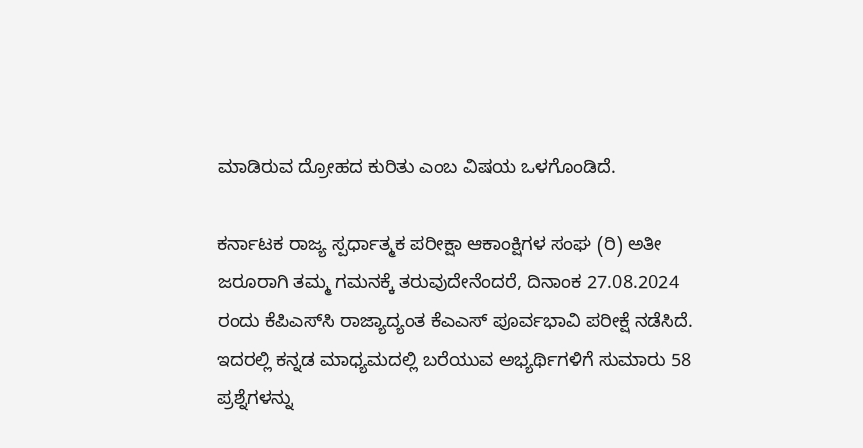ಮಾಡಿರುವ ದ್ರೋಹದ ಕುರಿತು ಎಂಬ ವಿಷಯ ಒಳಗೊಂಡಿದೆ.

ಕರ್ನಾಟಕ ರಾಜ್ಯ ಸ್ಪರ್ಧಾತ್ಮಕ ಪರೀಕ್ಷಾ ಆಕಾಂಕ್ಷಿಗಳ ಸಂಘ (ರಿ) ಅತೀ ಜರೂರಾಗಿ ತಮ್ಮ ಗಮನಕ್ಕೆ ತರುವುದೇನೆಂದರೆ, ದಿನಾಂಕ 27.08.2024 ರಂದು ಕೆಪಿಎಸ್‌ಸಿ ರಾಜ್ಯಾದ್ಯಂತ ಕೆಎಎಸ್ ಪೂರ್ವಭಾವಿ ಪರೀಕ್ಷೆ ನಡೆಸಿದೆ. ಇದರಲ್ಲಿ ಕನ್ನಡ ಮಾಧ್ಯಮದಲ್ಲಿ ಬರೆಯುವ ಅಭ್ಯರ್ಥಿಗಳಿಗೆ ಸುಮಾರು 58 ಪ್ರಶ್ನೆಗಳನ್ನು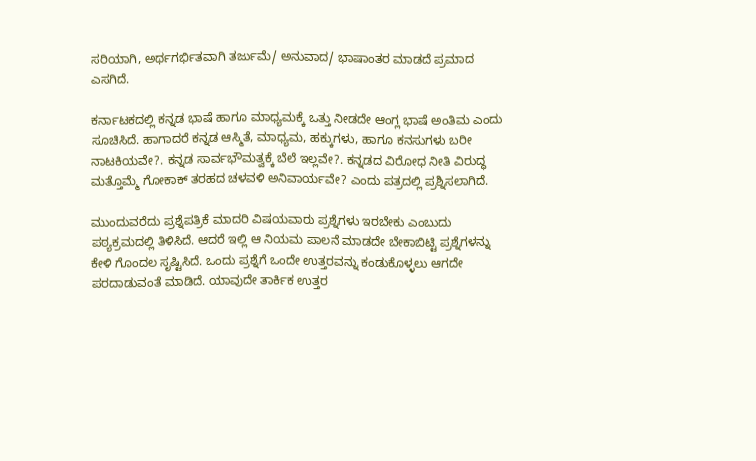ಸರಿಯಾಗಿ, ಅರ್ಥಗರ್ಭಿತವಾಗಿ ತರ್ಜುಮೆ/ ಅನುವಾದ/ ಭಾಷಾಂತರ ಮಾಡದೆ ಪ್ರಮಾದ ಎಸಗಿದೆ.

ಕರ್ನಾಟಕದಲ್ಲಿ ಕನ್ನಡ ಭಾಷೆ ಹಾಗೂ ಮಾಧ್ಯಮಕ್ಕೆ ಒತ್ತು ನೀಡದೇ ಆಂಗ್ಲ ಭಾಷೆ ಅಂತಿಮ ಎಂದು ಸೂಚಿಸಿದೆ. ಹಾಗಾದರೆ ಕನ್ನಡ ಆಸ್ಮಿತೆ, ಮಾಧ್ಯಮ, ಹಕ್ಕುಗಳು, ಹಾಗೂ ಕನಸುಗಳು ಬರೀ ನಾಟಕಿಯವೇ?. ಕನ್ನಡ ಸಾರ್ವಭೌಮತ್ವಕ್ಕೆ ಬೆಲೆ ಇಲ್ಲವೇ?. ಕನ್ನಡದ ವಿರೋಧ ನೀತಿ ವಿರುದ್ಧ ಮತ್ತೊಮ್ಮೆ ಗೋಕಾಕ್ ತರಹದ ಚಳವಳಿ ಅನಿವಾರ್ಯವೇ? ಎಂದು ಪತ್ರದಲ್ಲಿ ಪ್ರಶ್ನಿಸಲಾಗಿದೆ.

ಮುಂದುವರೆದು ಪ್ರಶ್ನೆಪತ್ರಿಕೆ ಮಾದರಿ ವಿಷಯವಾರು ಪ್ರಶ್ನೆಗಳು ಇರಬೇಕು ಎಂಬುದು ಪಠ್ಯಕ್ರಮದಲ್ಲಿ ತಿಳಿಸಿದೆ. ಆದರೆ ಇಲ್ಲಿ ಆ ನಿಯಮ ಪಾಲನೆ ಮಾಡದೇ ಬೇಕಾಬಿಟ್ಟಿ ಪ್ರಶ್ನೆಗಳನ್ನು ಕೇಳಿ ಗೊಂದಲ ಸೃಷ್ಟಿಸಿದೆ. ಒಂದು ಪ್ರಶ್ನೆಗೆ ಒಂದೇ ಉತ್ತರವನ್ನು ಕಂಡುಕೊಳ್ಳಲು ಆಗದೇ ಪರದಾಡುವಂತೆ ಮಾಡಿದೆ. ಯಾವುದೇ ತಾರ್ಕಿಕ ಉತ್ತರ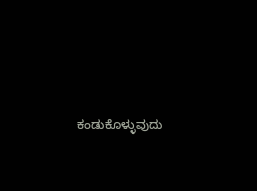ಕಂಡುಕೊಳ್ಳುವುದು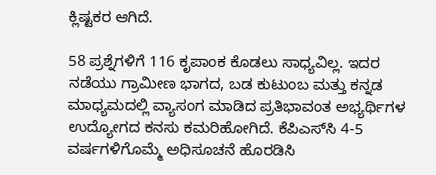ಕ್ಲಿಷ್ಟಕರ ಆಗಿದೆ.

58 ಪ್ರಶ್ನೆಗಳಿಗೆ 116 ಕೃಪಾಂಕ ಕೊಡಲು ಸಾಧ್ಯವಿಲ್ಲ. ಇದರ ನಡೆಯು ಗ್ರಾಮೀಣ ಭಾಗದ, ಬಡ ಕುಟುಂಬ ಮತ್ತು ಕನ್ನಡ ಮಾಧ್ಯಮದಲ್ಲಿ ವ್ಯಾಸಂಗ ಮಾಡಿದ ಪ್ರತಿಭಾವಂತ ಅಭ್ಯರ್ಥಿಗಳ ಉದ್ಯೋಗದ ಕನಸು ಕಮರಿಹೋಗಿದೆ. ಕೆಪಿಎಸ್‌ಸಿ 4-5 ವರ್ಷಗಳಿಗೊಮ್ಮೆ ಅಧಿಸೂಚನೆ ಹೊರಡಿಸಿ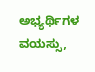ಅಭ್ಯರ್ಥಿಗಳ ವಯಸ್ಸು,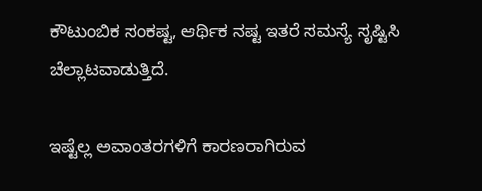ಕೌಟುಂಬಿಕ ಸಂಕಷ್ಟ, ಆರ್ಥಿಕ ನಷ್ಟ ಇತರೆ ಸಮಸ್ಯೆ ಸೃಷ್ಟಿಸಿ ಚೆಲ್ಲಾಟವಾಡುತ್ತಿದೆ.

ಇಷ್ಟೆಲ್ಲ ಅವಾಂತರಗಳಿಗೆ ಕಾರಣರಾಗಿರುವ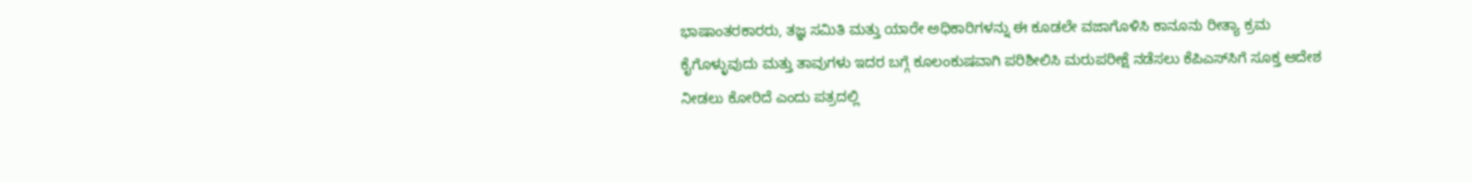ಭಾಷಾಂತರಕಾರರು, ತಜ್ಞ ಸಮಿತಿ ಮತ್ತು ಯಾರೇ ಅಧಿಕಾರಿಗಳನ್ನು ಈ ಕೂಡಲೇ ವಜಾಗೊಳಿಸಿ ಕಾನೂನು ರೀತ್ಯಾ ಕ್ರಮ ಕೈಗೊಳ್ಳುವುದು ಮತ್ತು ತಾವುಗಳು ಇದರ ಬಗ್ಗೆ ಕೂಲಂಕುಷವಾಗಿ ಪರಿಶೀಲಿಸಿ ಮರುಪರೀಕ್ಷೆ ನಡೆಸಲು ಕೆಪಿಎಸ್‌ಸಿಗೆ ಸೂಕ್ತ ಆದೇಶ ನೀಡಲು ಕೋರಿದೆ ಎಂದು ಪತ್ರದಲ್ಲಿ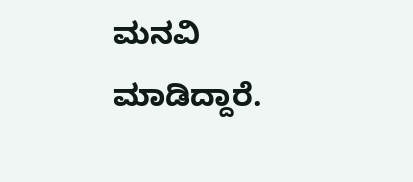ಮನವಿ ಮಾಡಿದ್ದಾರೆ.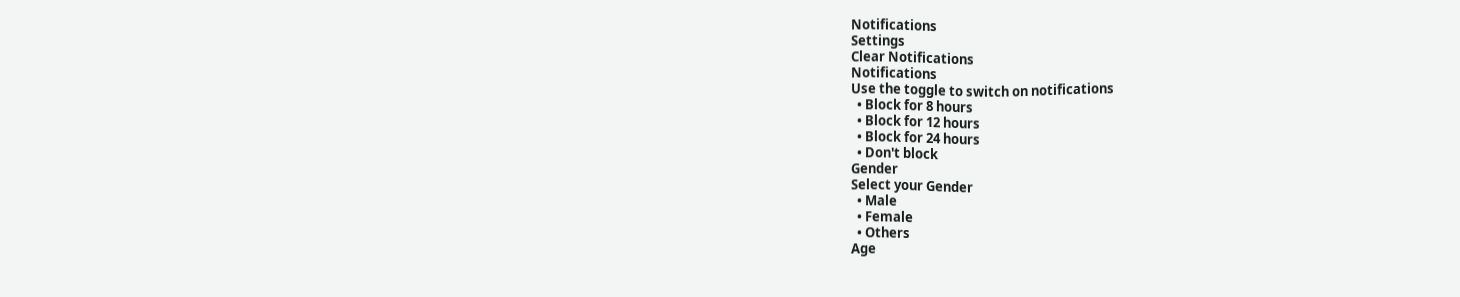Notifications
Settings
Clear Notifications
Notifications
Use the toggle to switch on notifications
  • Block for 8 hours
  • Block for 12 hours
  • Block for 24 hours
  • Don't block
Gender
Select your Gender
  • Male
  • Female
  • Others
Age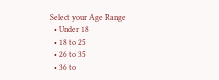Select your Age Range
  • Under 18
  • 18 to 25
  • 26 to 35
  • 36 to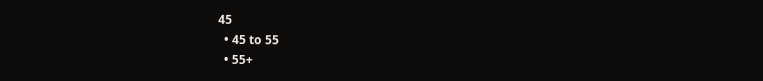45
  • 45 to 55
  • 55+